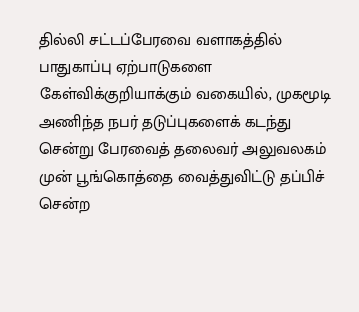தில்லி சட்டப்பேரவை வளாகத்தில் பாதுகாப்பு ஏற்பாடுகளை கேள்விக்குறியாக்கும் வகையில், முகமூடி அணிந்த நபர் தடுப்புகளைக் கடந்து சென்று பேரவைத் தலைவர் அலுவலகம் முன் பூங்கொத்தை வைத்துவிட்டு தப்பிச் சென்ற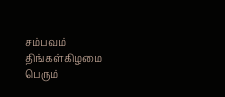சம்பவம் திங்கள்கிழமை பெரும்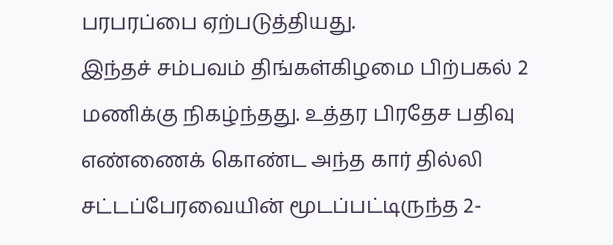பரபரப்பை ஏற்படுத்தியது.
இந்தச் சம்பவம் திங்கள்கிழமை பிற்பகல் 2 மணிக்கு நிகழ்ந்தது. உத்தர பிரதேச பதிவு எண்ணைக் கொண்ட அந்த கார் தில்லி சட்டப்பேரவையின் மூடப்பட்டிருந்த 2-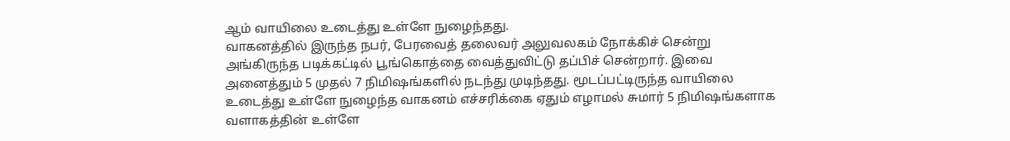ஆம் வாயிலை உடைத்து உள்ளே நுழைந்தது.
வாகனத்தில் இருந்த நபர், பேரவைத் தலைவர் அலுவலகம் நோக்கிச் சென்று அங்கிருந்த படிக்கட்டில் பூங்கொத்தை வைத்துவிட்டு தப்பிச் சென்றார். இவை அனைத்தும் 5 முதல் 7 நிமிஷங்களில் நடந்து முடிந்தது. மூடப்பட்டிருந்த வாயிலை உடைத்து உள்ளே நுழைந்த வாகனம் எச்சரிக்கை ஏதும் எழாமல் சுமார் 5 நிமிஷங்களாக வளாகத்தின் உள்ளே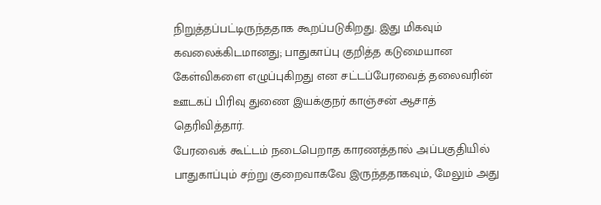நிறுத்தப்பட்டிருந்ததாக கூறப்படுகிறது. இது மிகவும் கவலைக்கிடமானது; பாதுகாப்பு குறித்த கடுமையான கேள்விகளை எழுப்புகிறது என சட்டப்பேரவைத் தலைவரின் ஊடகப் பிரிவு துணை இயக்குநர் காஞ்சன் ஆசாத் தெரிவித்தார்.
பேரவைக் கூட்டம் நடைபெறாத காரணத்தால் அப்பகுதியில் பாதுகாப்பும் சற்று குறைவாகவே இருந்ததாகவும், மேலும் அது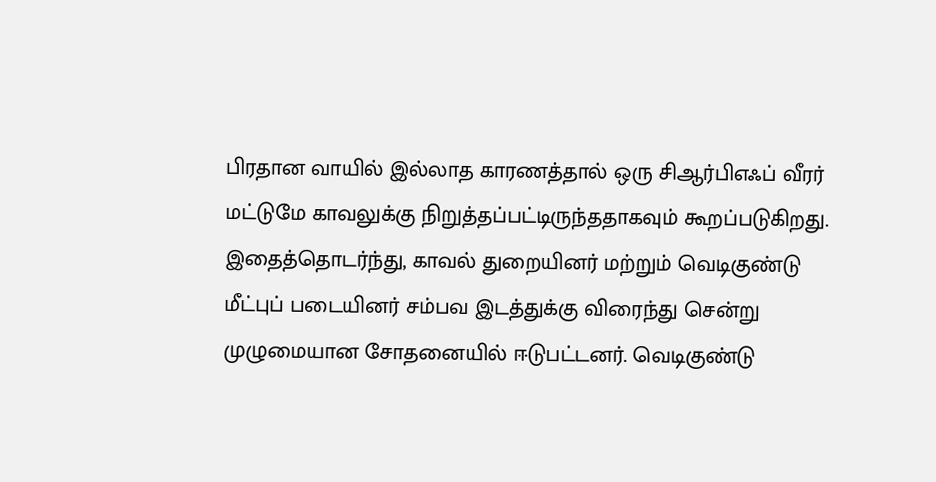பிரதான வாயில் இல்லாத காரணத்தால் ஒரு சிஆர்பிஎஃப் வீரர் மட்டுமே காவலுக்கு நிறுத்தப்பட்டிருந்ததாகவும் கூறப்படுகிறது.
இதைத்தொடர்ந்து, காவல் துறையினர் மற்றும் வெடிகுண்டு மீட்புப் படையினர் சம்பவ இடத்துக்கு விரைந்து சென்று முழுமையான சோதனையில் ஈடுபட்டனர். வெடிகுண்டு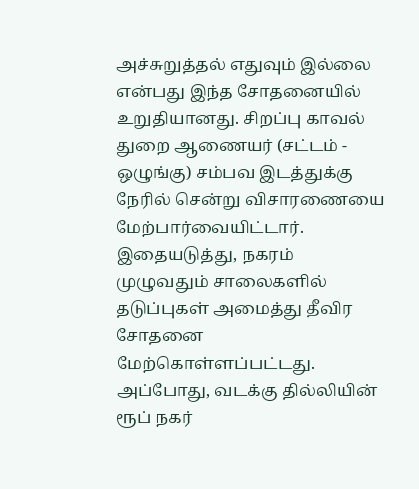அச்சுறுத்தல் எதுவும் இல்லை என்பது இந்த சோதனையில் உறுதியானது. சிறப்பு காவல் துறை ஆணையர் (சட்டம் - ஒழுங்கு) சம்பவ இடத்துக்கு நேரில் சென்று விசாரணையை மேற்பார்வையிட்டார்.
இதையடுத்து, நகரம் முழுவதும் சாலைகளில் தடுப்புகள் அமைத்து தீவிர சோதனை மேற்கொள்ளப்பட்டது. அப்போது, வடக்கு தில்லியின் ரூப் நகர்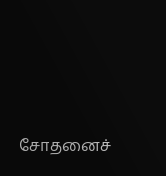சோதனைச்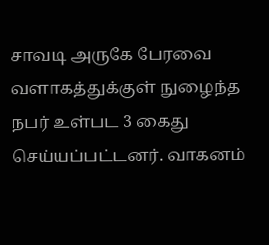சாவடி அருகே பேரவை வளாகத்துக்குள் நுழைந்த நபர் உள்பட 3 கைது செய்யப்பட்டனர். வாகனம்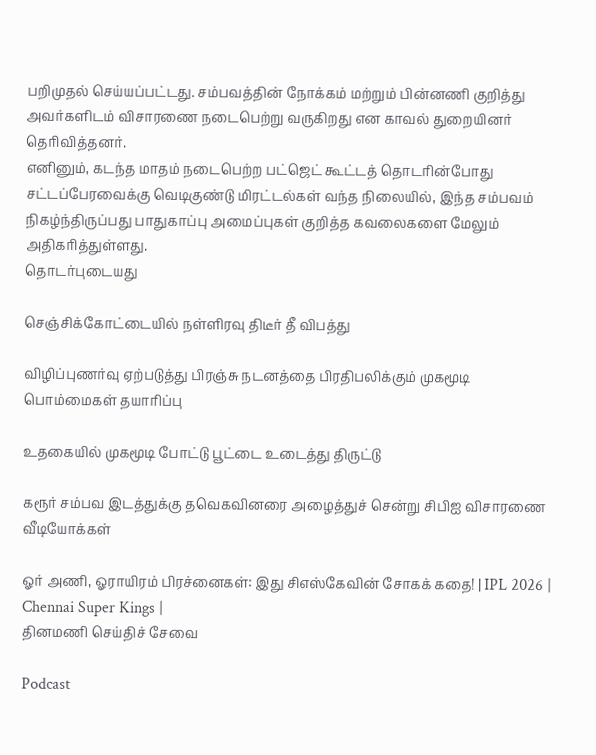பறிமுதல் செய்யப்பட்டது. சம்பவத்தின் நோக்கம் மற்றும் பின்னணி குறித்து அவர்களிடம் விசாரணை நடைபெற்று வருகிறது என காவல் துறையினர் தெரிவித்தனர்.
எனினும், கடந்த மாதம் நடைபெற்ற பட்ஜெட் கூட்டத் தொடரின்போது சட்டப்பேரவைக்கு வெடிகுண்டு மிரட்டல்கள் வந்த நிலையில், இந்த சம்பவம் நிகழ்ந்திருப்பது பாதுகாப்பு அமைப்புகள் குறித்த கவலைகளை மேலும் அதிகரித்துள்ளது.
தொடர்புடையது

செஞ்சிக்கோட்டையில் நள்ளிரவு திடீர் தீ விபத்து

விழிப்புணர்வு ஏற்படுத்து பிரஞ்சு நடனத்தை பிரதிபலிக்கும் முகமூடி பொம்மைகள் தயாரிப்பு

உதகையில் முகமூடி போட்டு பூட்டை உடைத்து திருட்டு

கரூர் சம்பவ இடத்துக்கு தவெகவினரை அழைத்துச் சென்று சிபிஐ விசாரணை
வீடியோக்கள்

ஓர் அணி, ஓராயிரம் பிரச்னைகள்: இது சிஎஸ்கேவின் சோகக் கதை! | IPL 2026 | Chennai Super Kings |
தினமணி செய்திச் சேவை

Podcast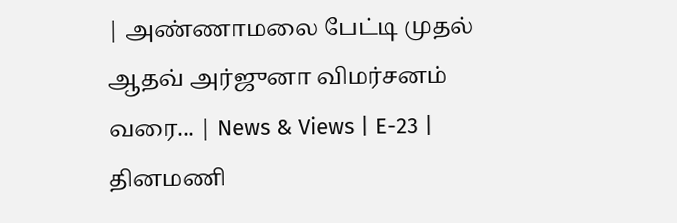| அண்ணாமலை பேட்டி முதல் ஆதவ் அர்ஜுனா விமர்சனம் வரை... | News & Views | E-23 |
தினமணி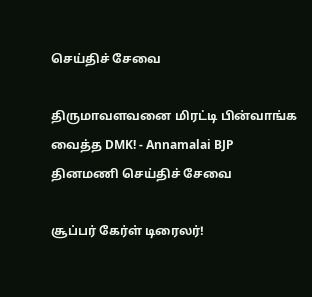செய்திச் சேவை

திருமாவளவனை மிரட்டி பின்வாங்க வைத்த DMK! - Annamalai BJP
தினமணி செய்திச் சேவை

சூப்பர் கேர்ள் டிரைலர்!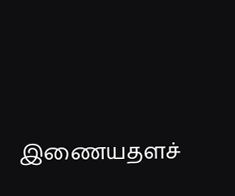இணையதளச்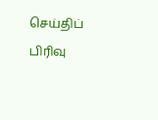செய்திப் பிரிவு